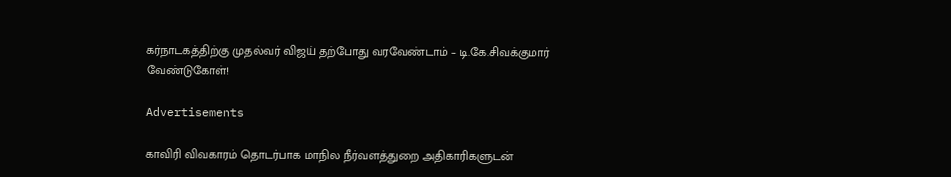கர்நாடகத்திற்கு முதல்வர் விஜய் தற்போது வரவேண்டாம் – டி.கே.சிவக்குமார் வேண்டுகோள்!

Advertisements

காவிரி விவகாரம் தொடர்பாக மாநில நீர்வளத்துறை அதிகாரிகளுடன்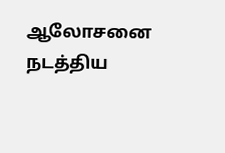ஆலோசனை நடத்திய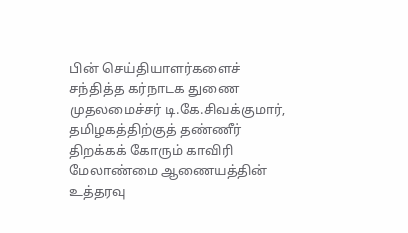பின் செய்தியாளர்களைச் சந்தித்த கர்நாடக துணை முதலமைச்சர் டி.கே.சிவக்குமார், தமிழகத்திற்குத் தண்ணீர் திறக்கக் கோரும் காவிரி மேலாண்மை ஆணையத்தின் உத்தரவு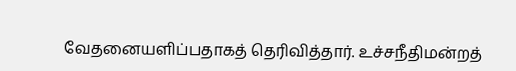வேதனையளிப்பதாகத் தெரிவித்தார். உச்சநீதிமன்றத்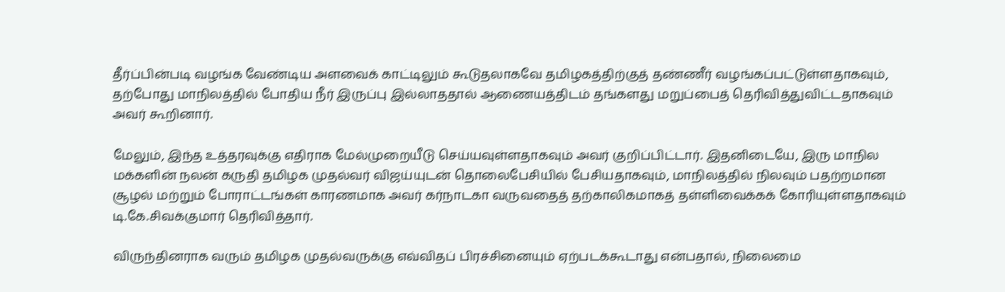தீர்ப்பின்படி வழங்க வேண்டிய அளவைக் காட்டிலும் கூடுதலாகவே தமிழகத்திற்குத் தண்ணீர் வழங்கப்பட்டுள்ளதாகவும், தற்போது மாநிலத்தில் போதிய நீர் இருப்பு இல்லாததால் ஆணையத்திடம் தங்களது மறுப்பைத் தெரிவித்துவிட்டதாகவும் அவர் கூறினார்.

மேலும், இந்த உத்தரவுக்கு எதிராக மேல்முறையீடு செய்யவுள்ளதாகவும் அவர் குறிப்பிட்டார். இதனிடையே, இரு மாநில மக்களின் நலன் கருதி தமிழக முதல்வர் விஜய்யுடன் தொலைபேசியில் பேசியதாகவும், மாநிலத்தில் நிலவும் பதற்றமான சூழல் மற்றும் போராட்டங்கள் காரணமாக அவர் கர்நாடகா வருவதைத் தற்காலிகமாகத் தள்ளிவைக்கக் கோரியுள்ளதாகவும் டி.கே.சிவக்குமார் தெரிவித்தார்.

விருந்தினராக வரும் தமிழக முதல்வருக்கு எவ்விதப் பிரச்சினையும் ஏற்படக்கூடாது என்பதால், நிலைமை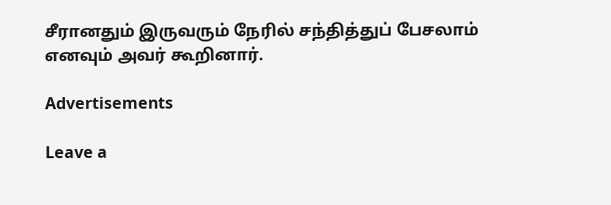சீரானதும் இருவரும் நேரில் சந்தித்துப் பேசலாம் எனவும் அவர் கூறினார்.

Advertisements

Leave a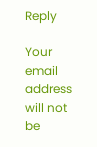Reply

Your email address will not be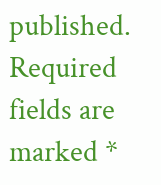published. Required fields are marked *